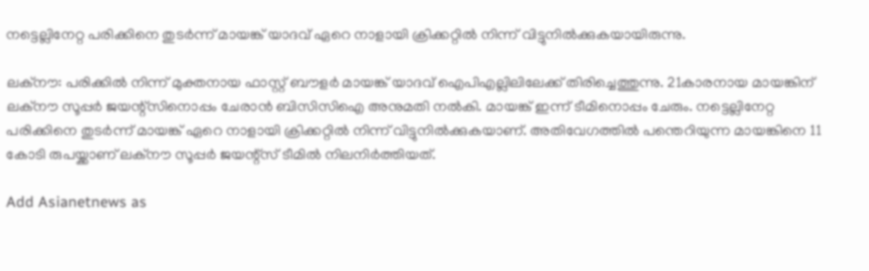നട്ടെല്ലിനേറ്റ പരിക്കിനെ തുടർന്ന് മായങ്ക് യാദവ് ഏറെ നാളായി ക്രിക്കറ്റിൽ നിന്ന് വിട്ടുനിൽക്കുകയായിരുന്നു.

ലക്നൗ: പരിക്കിൽ നിന്ന് മുക്തനായ ഫാസ്റ്റ് ബൗളർ മായങ്ക് യാദവ് ഐപിഎല്ലിലിലേക്ക് തിരിച്ചെത്തുന്നു. 21കാരനായ മായങ്കിന് ലക്നൗ സൂപ്പർ ജയന്റ്സിനൊപ്പം ചേരാൻ ബിസിസിഐ അനുമതി നൽകി. മായങ്ക് ഇന്ന് ടീമിനൊപ്പം ചേരും. നട്ടെല്ലിനേറ്റ പരിക്കിനെ തുടർന്ന് മായങ്ക് ഏറെ നാളായി ക്രിക്കറ്റിൽ നിന്ന് വിട്ടുനിൽക്കുകയാണ്. അതിവേഗത്തിൽ പന്തെറിയുന്ന മായങ്കിനെ 11 കോടി രുപയ്ക്കാണ് ലക്നൗ സൂപ്പർ ജയന്റ്സ് ടീമിൽ നിലനിർത്തിയത്.

Add Asianetnews as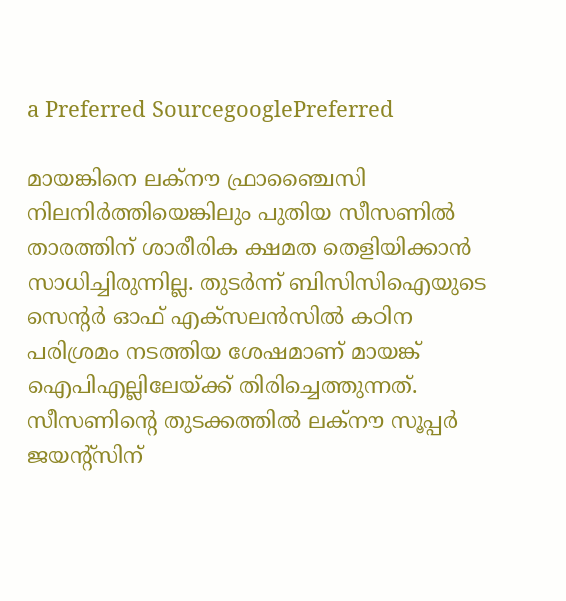a Preferred SourcegooglePreferred

മായങ്കിനെ ലക്നൗ ഫ്രാഞ്ചൈസി നിലനിർത്തിയെങ്കിലും പുതിയ സീസണിൽ താരത്തിന് ശാരീരിക ക്ഷമത തെളിയിക്കാൻ സാധിച്ചിരുന്നില്ല. തുടർന്ന് ബിസിസിഐയുടെ സെന്റർ ഓഫ് എക്‌സലൻസിൽ കഠിന പരിശ്രമം നടത്തിയ ശേഷമാണ് മായങ്ക് ഐപിഎല്ലിലേയ്ക്ക് തിരിച്ചെത്തുന്നത്. സീസണിന്റെ തുടക്കത്തിൽ ലക്നൗ സൂപ്പർ ജയന്റ്‌സിന്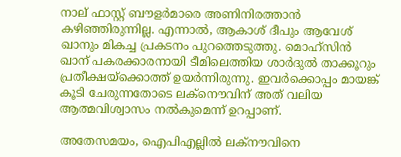നാല് ഫാസ്റ്റ് ബൗളർമാരെ അണിനിരത്താൻ കഴിഞ്ഞിരുന്നില്ല. എന്നാൽ, ആകാശ് ദീപും ആവേശ് ഖാനും മികച്ച പ്രകടനം പുറത്തെടുത്തു. മൊഹ്‌സിൻ ഖാന് പകരക്കാരനായി ടീമിലെത്തിയ ശാർദുൽ താക്കൂറും പ്രതീക്ഷയ്ക്കൊത്ത് ഉയർന്നിരുന്നു. ഇവർക്കൊപ്പം മായങ്ക് കൂടി ചേരുന്നതോടെ ലക്നൌവിന് അത് വലിയ ആത്മവിശ്വാസം നൽകുമെന്ന് ഉറപ്പാണ്.

അതേസമയം, ഐപിഎല്ലിൽ ലക്നൗവിനെ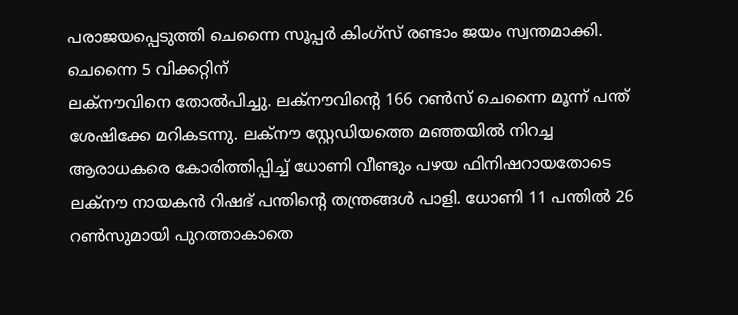പരാജയപ്പെടുത്തി ചെന്നൈ സൂപ്പർ കിംഗ്സ് രണ്ടാം ജയം സ്വന്തമാക്കി. ചെന്നൈ 5 വിക്കറ്റിന്
ലക്നൗവിനെ തോൽപിച്ചു. ലക്നൗവിന്റെ 166 റൺസ് ചെന്നൈ മൂന്ന് പന്ത് ശേഷിക്കേ മറികടന്നു. ലക്നൗ സ്റ്റേഡിയത്തെ മഞ്ഞയിൽ നിറച്ച
ആരാധകരെ കോരിത്തിപ്പിച്ച് ധോണി വീണ്ടും പഴയ ഫിനിഷറായതോടെ ലക്നൗ നായകൻ റിഷഭ് പന്തിന്റെ തന്ത്രങ്ങൾ പാളി. ധോണി 11 പന്തിൽ 26 റൺസുമായി പുറത്താകാതെ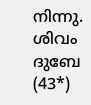നിന്നു. ശിവം ദുബേ (43*)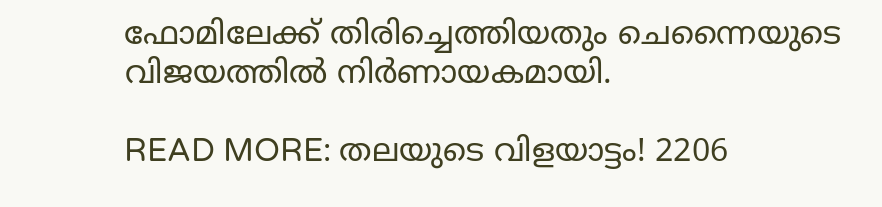ഫോമിലേക്ക് തിരിച്ചെത്തിയതും ചെന്നൈയുടെ വിജയത്തിൽ നി‍‍ർണായകമായി.

READ MORE: തലയുടെ വിളയാട്ടം! 2206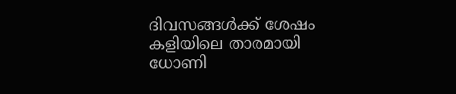ദിവസങ്ങൾക്ക് ശേഷം കളിയിലെ താരമായി ധോണി